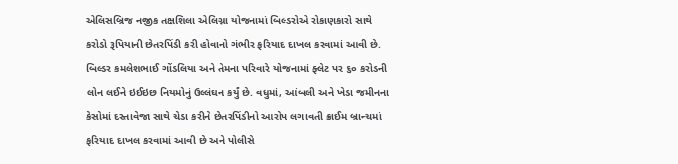એલિસબ્રિજ નજીક તક્ષશિલા એલિગ્ના યોજનામાં બિલ્ડરોએ રોકાણકારો સાથે કરોડો રૂપિયાની છેતરપિંડી કરી હોવાનો ગંભીર ફરિયાદ દાખલ કરવામાં આવી છે. બિલ્ડર કમલેશભાઈ ગોંડલિયા અને તેમના પરિવારે યોજનામાં ફ્લેટ પર ૬૦ કરોડની લોન લઈને ઇઈઇછ નિયમોનું ઉલ્લંઘન કર્યું છે. વધુમાં, આંબલી અને ખેડા જમીનના કેસોમાં દસ્તાવેજા સાથે ચેડા કરીને છેતરપિંડીનો આરોપ લગાવતી ક્રાઈમ બ્રાન્ચમાં ફરિયાદ દાખલ કરવામાં આવી છે અને પોલીસે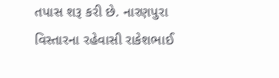તપાસ શરૂ કરી છે. નારણપુરા વિસ્તારના રહેવાસી રાકેશભાઈ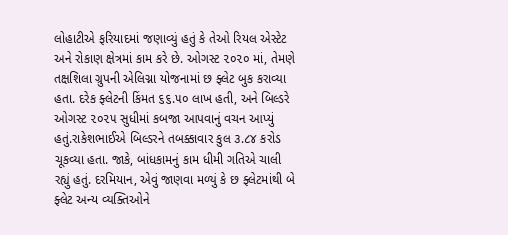લોહાટીએ ફરિયાદમાં જણાવ્યું હતું કે તેઓ રિયલ એસ્ટેટ અને રોકાણ ક્ષેત્રમાં કામ કરે છે. ઓગસ્ટ ૨૦૨૦ માં, તેમણે તક્ષશિલા ગ્રુપની એલિગ્ના યોજનામાં છ ફ્લેટ બુક કરાવ્યા હતા. દરેક ફ્લેટની કિંમત ૬૬.૫૦ લાખ હતી, અને બિલ્ડરે ઓગસ્ટ ૨૦૨૫ સુધીમાં કબજા આપવાનું વચન આપ્યું હતું.રાકેશભાઈએ બિલ્ડરને તબક્કાવાર કુલ ૩.૮૪ કરોડ ચૂકવ્યા હતા. જાકે, બાંધકામનું કામ ધીમી ગતિએ ચાલી રહ્યું હતું. દરમિયાન, એવું જાણવા મળ્યું કે છ ફ્લેટમાંથી બે ફ્લેટ અન્ય વ્યક્તિઓને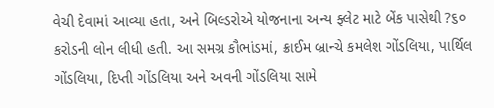વેચી દેવામાં આવ્યા હતા, અને બિલ્ડરોએ યોજનાના અન્ય ફ્લેટ માટે બેંક પાસેથી ?૬૦ કરોડની લોન લીધી હતી. આ સમગ્ર કૌભાંડમાં, ક્રાઈમ બ્રાન્ચે કમલેશ ગોંડલિયા, પાર્થિલ ગોંડલિયા, દિપ્તી ગોંડલિયા અને અવની ગોંડલિયા સામે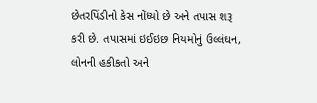છેતરપિંડીનો કેસ નોંધ્યો છે અને તપાસ શરૂ કરી છે. તપાસમાં ઇઈઇછ નિયમોનું ઉલ્લંઘન, લોનની હકીકતો અને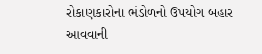રોકાણકારોના ભંડોળનો ઉપયોગ બહાર આવવાની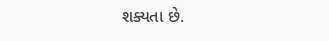શક્યતા છે.